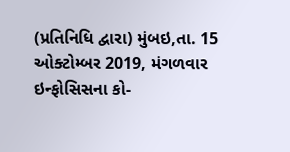(પ્રતિનિધિ દ્વારા) મુંબઇ,તા. 15 ઓક્ટોમ્બર 2019, મંગળવાર
ઇન્ફોસિસના કો-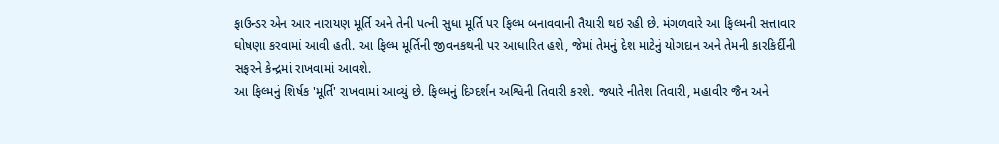ફાઉન્ડર એન આર નારાયણ મૂર્તિ અને તેની પત્ની સુધા મૂર્તિ પર ફિલ્મ બનાવવાની તૈયારી થઇ રહી છે. મંગળવારે આ ફિલ્મની સત્તાવાર ઘોષણા કરવામાં આવી હતી. આ ફિલ્મ મૂર્તિની જીવનકથની પર આધારિત હશે, જેમાં તેમનું દેશ માટેનું યોગદાન અને તેમની કારકિર્દીની સફરને કેન્દ્રમાં રાખવામાં આવશે.
આ ફિલ્મનું શિર્ષક 'મૂર્તિ' રાખવામાં આવ્યું છે. ફિલ્મનું દિગ્દર્શન અશ્વિની તિવારી કરશે. જ્યારે નીતેશ તિવારી, મહાવીર જૈન અને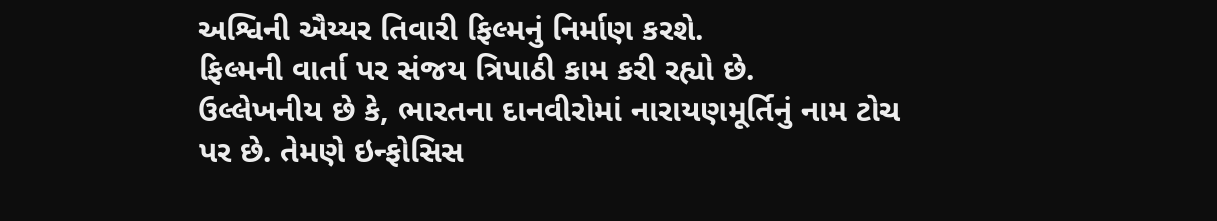અશ્વિની ઐય્યર તિવારી ફિલ્મનું નિર્માણ કરશે.
ફિલ્મની વાર્તા પર સંજય ત્રિપાઠી કામ કરી રહ્યો છે.
ઉલ્લેખનીય છે કે, ભારતના દાનવીરોમાં નારાયણમૂર્તિનું નામ ટોચ પર છે. તેમણે ઇન્ફોસિસ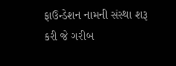ફાઉન્ડેશન નામની સંસ્થા શરૂ કરી જે ગરીબ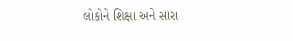લોકોને શિક્ષા અને સારા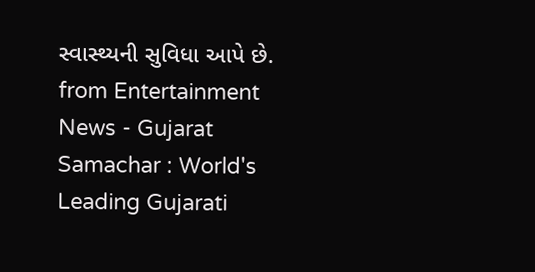સ્વાસ્થ્યની સુવિધા આપે છે.
from Entertainment News - Gujarat Samachar : World's Leading Gujarati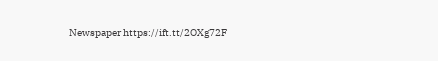Newspaper https://ift.tt/2OXg72F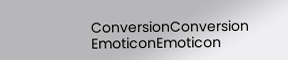ConversionConversion EmoticonEmoticon